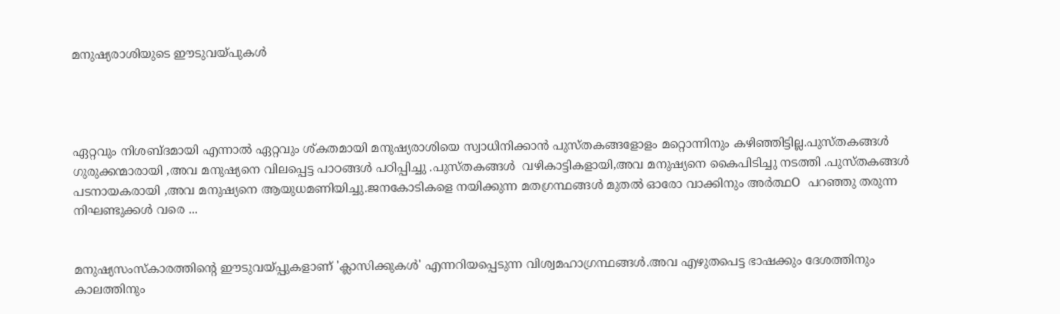മനുഷ്യരാശിയുടെ ഈടുവയ്പുകൾ




ഏറ്റവും നിശബ്ദമായി എന്നാൽ ഏറ്റവും ശ്കതമായി മനുഷ്യരാശിയെ സ്വാധിനിക്കാൻ പുസ്തകങ്ങളോളം മറ്റൊന്നിനും കഴിഞ്ഞിട്ടില്ല.പുസ്തകങ്ങൾ ഗുരുക്കന്മാരായി ,അവ മനുഷ്യനെ വിലപ്പെട്ട പാഠങ്ങൾ പഠിപ്പിച്ചു .പുസ്തകങ്ങൾ  വഴികാട്ടികളായി,അവ മനുഷ്യനെ കൈപിടിച്ചു നടത്തി .പുസ്തകങ്ങൾ പടനായകരായി ,അവ മനുഷ്യനെ ആയുധമണിയിച്ചു.ജനകോടികളെ നയിക്കുന്ന മതഗ്രന്ഥങ്ങൾ മുതൽ ഓരോ വാക്കിനും അർത്ഥO  പറഞ്ഞു തരുന്ന നിഘണ്ടുക്കൾ വരെ ...


മനുഷ്യസംസ്കാരത്തിന്റെ ഈടുവയ്‌പ്പുകളാണ് 'ക്ലാസിക്കുകൾ' എന്നറിയപ്പെടുന്ന വിശ്വമഹാഗ്രന്ഥങ്ങൾ.അവ എഴുതപെട്ട ഭാഷക്കും ദേശത്തിനും കാലത്തിനും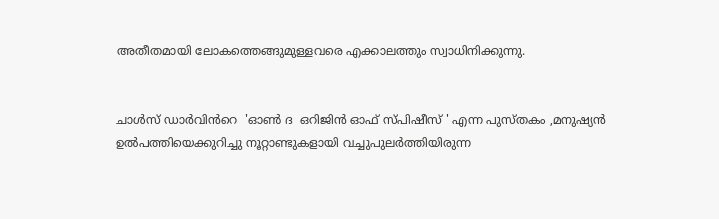അതീതമായി ലോകത്തെങ്ങുമുള്ളവരെ എക്കാലത്തും സ്വാധിനിക്കുന്നു.


ചാൾസ് ഡാർവിൻറെ  'ഓൺ ദ  ഒറിജിൻ ഓഫ് സ്പിഷീസ് ' എന്ന പുസ്തകം ,മനുഷ്യൻ ഉൽപത്തിയെക്കുറിച്ചു നൂറ്റാണ്ടുകളായി വച്ചുപുലർത്തിയിരുന്ന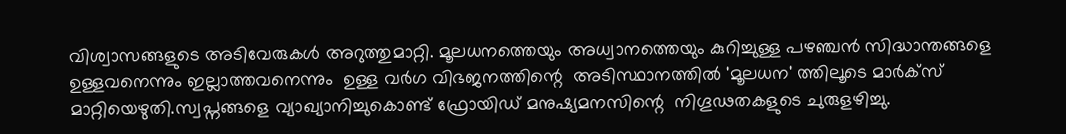വിശ്വാസങ്ങളുടെ അടിവേരുകൾ അറുത്തുമാറ്റി. മൂലധനത്തെയും അധ്വാനത്തെയും കുറിച്ചുള്ള പഴഞ്ചൻ സിദ്ധാന്തങ്ങളെ ഉള്ളവനെന്നും ഇല്ലാത്തവനെന്നും  ഉള്ള വർഗ വിഭജനത്തിന്റെ  അടിസ്ഥാനത്തിൽ 'മൂലധന' ത്തിലൂടെ മാർക്‌സ് മാറ്റിയെഴുതി.സ്വപ്നങ്ങളെ വ്യാഖ്യാനിച്ചുകൊണ്ട് ഫ്രോയിഡ് മനുഷ്യമനസിന്റെ  നിഗൂഢതകളുടെ ചുരുളഴിച്ചു.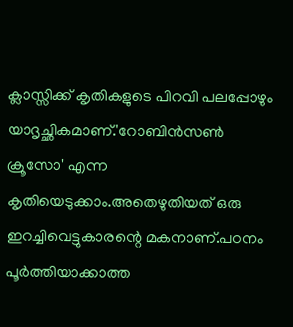ക്ലാസ്സിക്ക് കൃതികളുടെ പിറവി പലപ്പോഴും യാദൃച്ഛികമാണ്.'റോബിൻസൺ ക്രൂസോ' എന്ന കൃതിയെടുക്കാം.അതെഴുതിയത് ഒരു ഇറച്ചിവെട്ടുകാരന്റെ മകനാണ്.പഠനം പൂർത്തിയാക്കാത്ത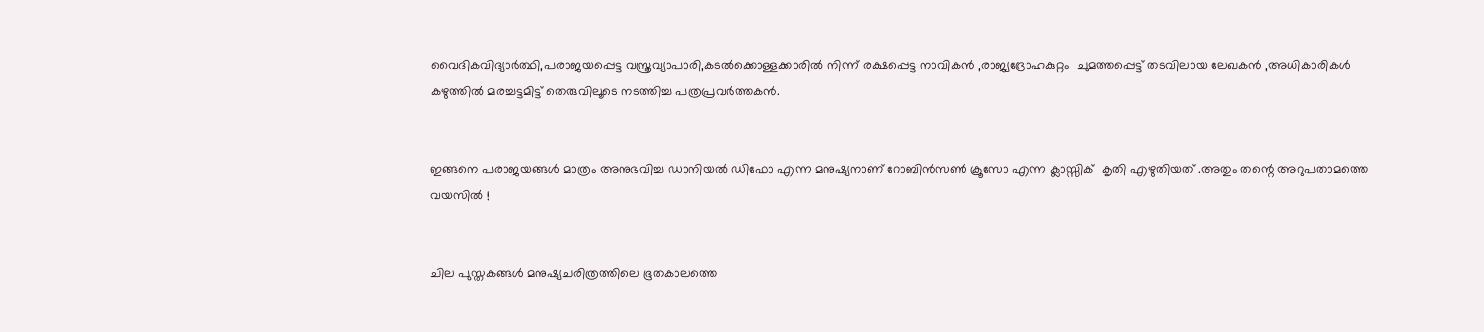വൈദികവിദ്യാർത്ഥി,പരാജയപ്പെട്ട വസ്ത്രവ്യാപാരി,കടൽക്കൊള്ളക്കാരിൽ നിന്ന് രക്ഷപ്പെട്ട നാവികൻ ,രാജ്യദ്രോഹകുറ്റം  ചുമത്തപ്പെട്ട് തടവിലായ ലേഖകൻ ,അധികാരികൾ കഴുത്തിൽ മരച്ചട്ടമിട്ട് തെരുവിലൂടെ നടത്തിച്ച പത്രപ്രവർത്തകൻ.


ഇങ്ങനെ പരാജയങ്ങൾ മാത്രം അനുഭവിച്ച ഡാനിയൽ ഡിഫോ എന്ന മനുഷ്യനാണ് റോബിൻസൺ ക്രൂസോ എന്ന ക്ലാസ്സിക്  കൃതി എഴുതിയത് .അതും തന്റെ അറുപതാമത്തെ വയസിൽ !


ചില പുസ്തകങ്ങൾ മനുഷ്യചരിത്രത്തിലെ ഭൂതകാലത്തെ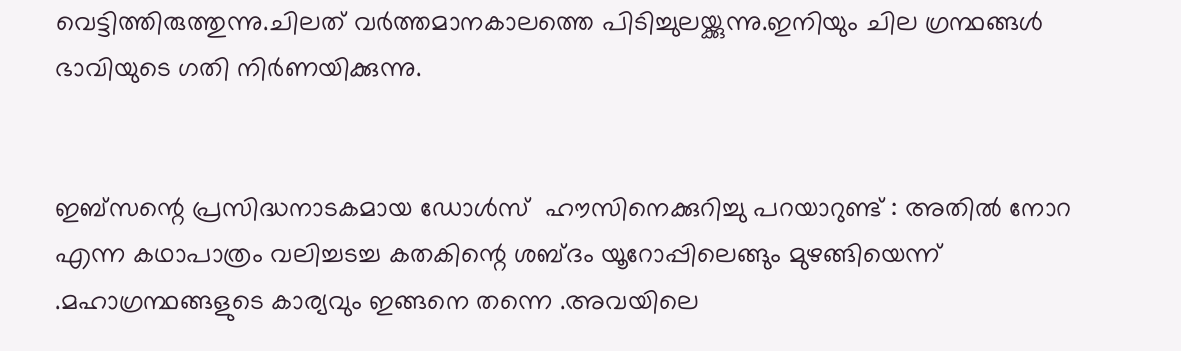വെട്ടിത്തിരുത്തുന്നു.ചിലത് വർത്തമാനകാലത്തെ പിടിച്ചുലയ്ക്കുന്നു.ഇനിയും ചില ഗ്രന്ഥങ്ങൾ ഭാവിയുടെ ഗതി നിർണയിക്കുന്നു.


ഇബ്സന്റെ പ്രസിദ്ധനാടകമായ ഡോൾസ്‌  ഹൗസിനെക്കുറിച്ചു പറയാറുണ്ട് : അതിൽ നോറ എന്ന കഥാപാത്രം വലിച്ചടച്ച കതകിന്റെ ശബ്‍ദം യൂറോപ്പിലെങ്ങും മുഴങ്ങിയെന്ന് .മഹാഗ്രന്ഥങ്ങളുടെ കാര്യവും ഇങ്ങനെ തന്നെ .അവയിലെ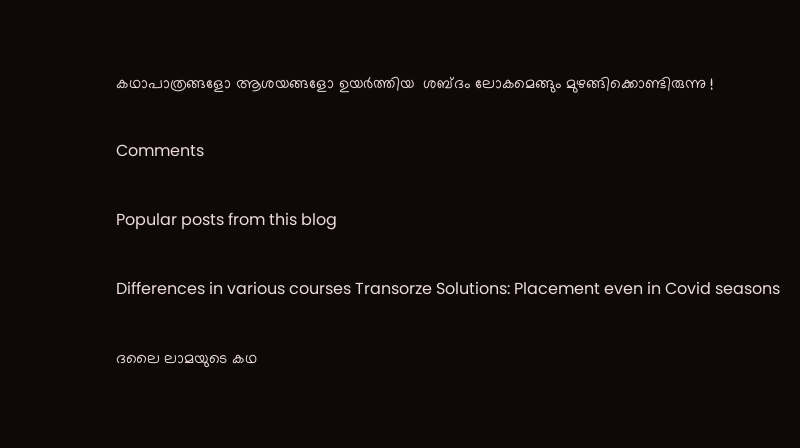കഥാപാത്രങ്ങളോ ആശയങ്ങളോ ഉയർത്തിയ  ശബ്‍ദം ലോകമെങ്ങും മുഴങ്ങിക്കൊണ്ടിരുന്നു !

Comments

Popular posts from this blog

Differences in various courses Transorze Solutions: Placement even in Covid seasons

ദലൈ ലാമയുടെ കഥ